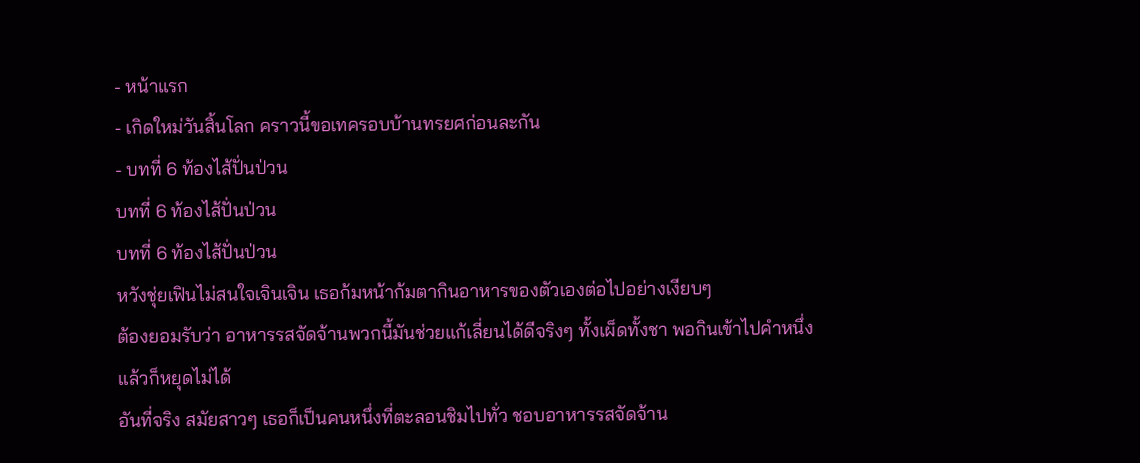- หน้าแรก
- เกิดใหม่วันสิ้นโลก คราวนี้ขอเทครอบบ้านทรยศก่อนละกัน
- บทที่ 6 ท้องไส้ปั่นป่วน
บทที่ 6 ท้องไส้ปั่นป่วน
บทที่ 6 ท้องไส้ปั่นป่วน
หวังชุ่ยเฟินไม่สนใจเจินเจิน เธอก้มหน้าก้มตากินอาหารของตัวเองต่อไปอย่างเงียบๆ
ต้องยอมรับว่า อาหารรสจัดจ้านพวกนี้มันช่วยแก้เลี่ยนได้ดีจริงๆ ทั้งเผ็ดทั้งชา พอกินเข้าไปคำหนึ่งแล้วก็หยุดไม่ได้
อันที่จริง สมัยสาวๆ เธอก็เป็นคนหนึ่งที่ตะลอนชิมไปทั่ว ชอบอาหารรสจัดจ้าน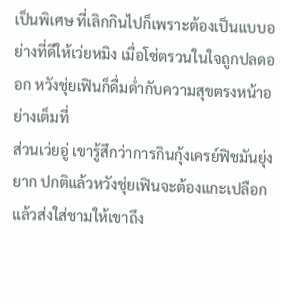เป็นพิเศษ ที่เลิกกินไปก็เพราะต้องเป็นแบบอย่างที่ดีให้เว่ยหมิง เมื่อโซ่ตรวนในใจถูกปลดออก หวังชุ่ยเฟินก็ดื่มด่ำกับความสุขตรงหน้าอย่างเต็มที่
ส่วนเว่ยอู่ เขารู้สึกว่าการกินกุ้งเครย์ฟิชมันยุ่งยาก ปกติแล้วหวังชุ่ยเฟินจะต้องแกะเปลือกแล้วส่งใส่ชามให้เขาถึง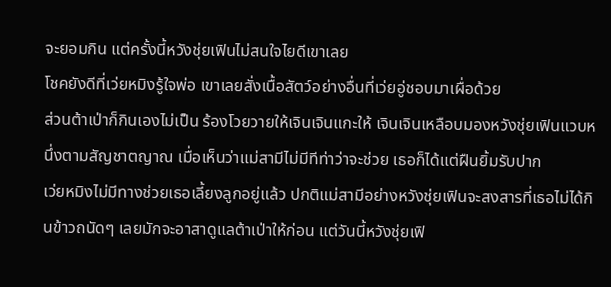จะยอมกิน แต่ครั้งนี้หวังชุ่ยเฟินไม่สนใจไยดีเขาเลย
โชคยังดีที่เว่ยหมิงรู้ใจพ่อ เขาเลยสั่งเนื้อสัตว์อย่างอื่นที่เว่ยอู่ชอบมาเผื่อด้วย
ส่วนต้าเป่าก็กินเองไม่เป็น ร้องโวยวายให้เจินเจินแกะให้ เจินเจินเหลือบมองหวังชุ่ยเฟินแวบหนึ่งตามสัญชาตญาณ เมื่อเห็นว่าแม่สามีไม่มีทีท่าว่าจะช่วย เธอก็ได้แต่ฝืนยิ้มรับปาก
เว่ยหมิงไม่มีทางช่วยเธอเลี้ยงลูกอยู่แล้ว ปกติแม่สามีอย่างหวังชุ่ยเฟินจะสงสารที่เธอไม่ได้กินข้าวถนัดๆ เลยมักจะอาสาดูแลต้าเป่าให้ก่อน แต่วันนี้หวังชุ่ยเฟิ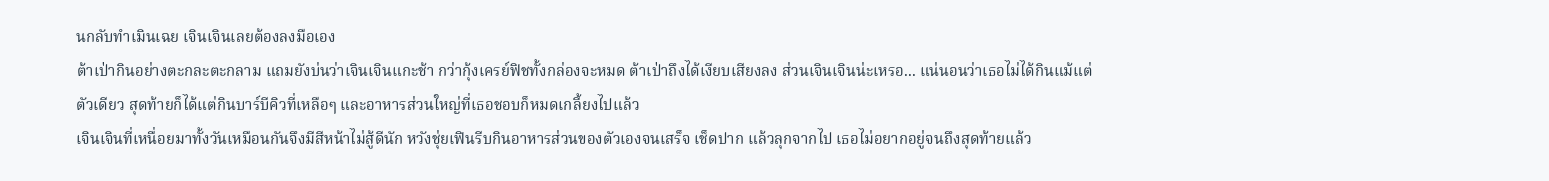นกลับทำเมินเฉย เจินเจินเลยต้องลงมือเอง
ต้าเป่ากินอย่างตะกละตะกลาม แถมยังบ่นว่าเจินเจินแกะช้า กว่ากุ้งเครย์ฟิชทั้งกล่องจะหมด ต้าเป่าถึงได้เงียบเสียงลง ส่วนเจินเจินน่ะเหรอ... แน่นอนว่าเธอไม่ได้กินแม้แต่ตัวเดียว สุดท้ายก็ได้แต่กินบาร์บีคิวที่เหลือๆ และอาหารส่วนใหญ่ที่เธอชอบก็หมดเกลี้ยงไปแล้ว
เจินเจินที่เหนื่อยมาทั้งวันเหมือนกันจึงมีสีหน้าไม่สู้ดีนัก หวังชุ่ยเฟินรีบกินอาหารส่วนของตัวเองจนเสร็จ เช็ดปาก แล้วลุกจากไป เธอไม่อยากอยู่จนถึงสุดท้ายแล้ว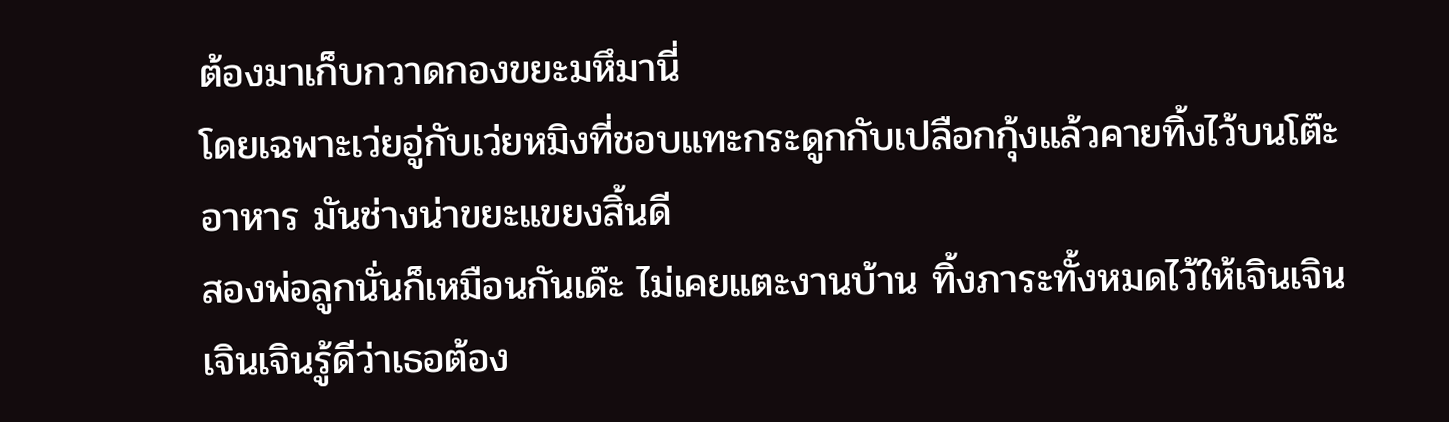ต้องมาเก็บกวาดกองขยะมหึมานี่
โดยเฉพาะเว่ยอู่กับเว่ยหมิงที่ชอบแทะกระดูกกับเปลือกกุ้งแล้วคายทิ้งไว้บนโต๊ะอาหาร มันช่างน่าขยะแขยงสิ้นดี
สองพ่อลูกนั่นก็เหมือนกันเด๊ะ ไม่เคยแตะงานบ้าน ทิ้งภาระทั้งหมดไว้ให้เจินเจิน
เจินเจินรู้ดีว่าเธอต้อง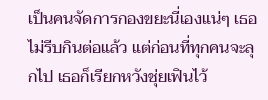เป็นคนจัดการกองขยะนี่เองแน่ๆ เธอไม่รีบกินต่อแล้ว แต่ก่อนที่ทุกคนจะลุกไป เธอก็เรียกหวังชุ่ยเฟินไว้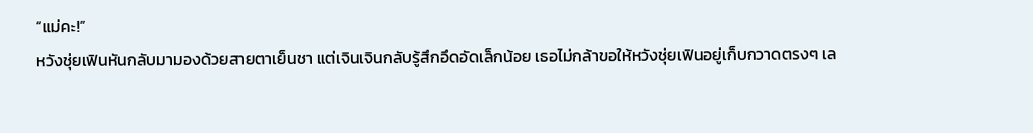“แม่คะ!”
หวังชุ่ยเฟินหันกลับมามองด้วยสายตาเย็นชา แต่เจินเจินกลับรู้สึกอึดอัดเล็กน้อย เธอไม่กล้าขอให้หวังชุ่ยเฟินอยู่เก็บกวาดตรงๆ เล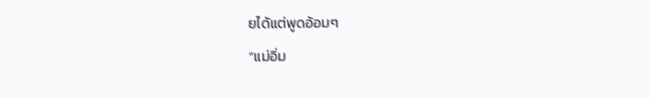ยได้แต่พูดอ้อมๆ
“แม่อิ่ม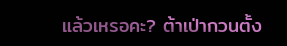แล้วเหรอคะ? ต้าเป่ากวนตั้ง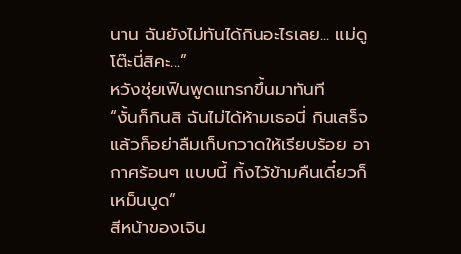นาน ฉันยังไม่ทันได้กินอะไรเลย... แม่ดูโต๊ะนี่สิคะ...”
หวังชุ่ยเฟินพูดแทรกขึ้นมาทันที
“งั้นก็กินสิ ฉันไม่ได้ห้ามเธอนี่ กินเสร็จแล้วก็อย่าลืมเก็บกวาดให้เรียบร้อย อากาศร้อนๆ แบบนี้ ทิ้งไว้ข้ามคืนเดี๋ยวก็เหม็นบูด”
สีหน้าของเจิน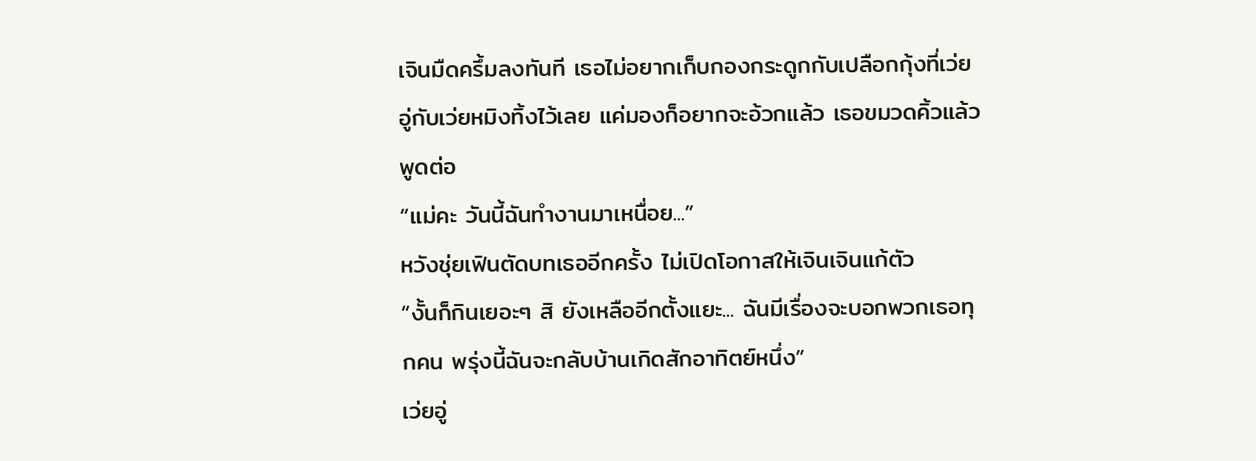เจินมืดครึ้มลงทันที เธอไม่อยากเก็บกองกระดูกกับเปลือกกุ้งที่เว่ยอู่กับเว่ยหมิงทิ้งไว้เลย แค่มองก็อยากจะอ้วกแล้ว เธอขมวดคิ้วแล้วพูดต่อ
“แม่คะ วันนี้ฉันทำงานมาเหนื่อย...”
หวังชุ่ยเฟินตัดบทเธออีกครั้ง ไม่เปิดโอกาสให้เจินเจินแก้ตัว
“งั้นก็กินเยอะๆ สิ ยังเหลืออีกตั้งแยะ... ฉันมีเรื่องจะบอกพวกเธอทุกคน พรุ่งนี้ฉันจะกลับบ้านเกิดสักอาทิตย์หนึ่ง”
เว่ยอู่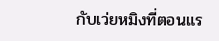กับเว่ยหมิงที่ตอนแร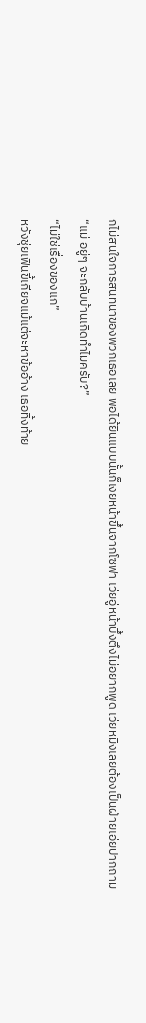กไม่สนใจการสนทนาของพวกเธอเลย พอได้ยินแบบนั้นก็เงยหน้าขึ้นจากโซฟา เว่ยอู่หน้าบึ้งตึงไม่อยากพูด เว่ยหมิงเลยต้องเป็นฝ่ายเอ่ยปากถาม
“แม่ อยู่ๆ จะกลับบ้านเกิดทำไมครับ?”
“ไม่ใช่เรื่องของแก”
หวังชุ่ยเฟินขี้เกียจแม้แต่จะหาข้ออ้าง เธอทิ้งท้าย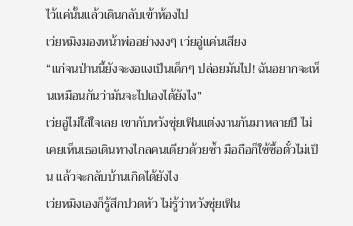ไว้แค่นั้นแล้วเดินกลับเข้าห้องไป
เว่ยหมิงมองหน้าพ่ออย่างงงๆ เว่ยอู่แค่นเสียง
“แก่จนป่านนี้ยังจะงอแงเป็นเด็กๆ ปล่อยมันไป! ฉันอยากจะเห็นเหมือนกันว่ามันจะไปเองได้ยังไง”
เว่ยอู่ไม่ใส่ใจเลย เขากับหวังชุ่ยเฟินแต่งงานกันมาหลายปี ไม่เคยเห็นเธอเดินทางไกลคนเดียวด้วยซ้ำ มือถือก็ใช้ซื้อตั๋วไม่เป็น แล้วจะกลับบ้านเกิดได้ยังไง
เว่ยหมิงเองก็รู้สึกปวดหัว ไม่รู้ว่าหวังชุ่ยเฟิน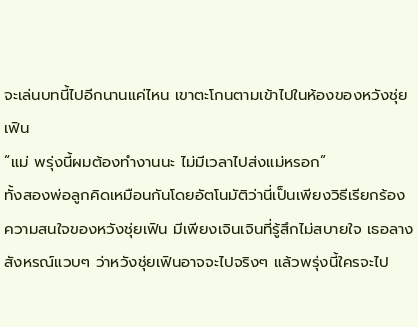จะเล่นบทนี้ไปอีกนานแค่ไหน เขาตะโกนตามเข้าไปในห้องของหวังชุ่ยเฟิน
“แม่ พรุ่งนี้ผมต้องทำงานนะ ไม่มีเวลาไปส่งแม่หรอก”
ทั้งสองพ่อลูกคิดเหมือนกันโดยอัตโนมัติว่านี่เป็นเพียงวิธีเรียกร้องความสนใจของหวังชุ่ยเฟิน มีเพียงเจินเจินที่รู้สึกไม่สบายใจ เธอลางสังหรณ์แวบๆ ว่าหวังชุ่ยเฟินอาจจะไปจริงๆ แล้วพรุ่งนี้ใครจะไป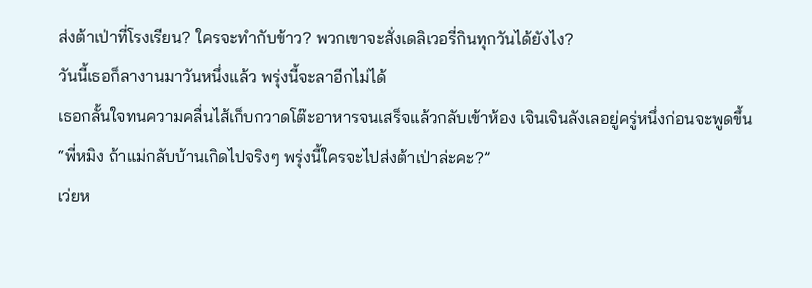ส่งต้าเป่าที่โรงเรียน? ใครจะทำกับข้าว? พวกเขาจะสั่งเดลิเวอรี่กินทุกวันได้ยังไง?
วันนี้เธอก็ลางานมาวันหนึ่งแล้ว พรุ่งนี้จะลาอีกไม่ได้
เธอกลั้นใจทนความคลื่นไส้เก็บกวาดโต๊ะอาหารจนเสร็จแล้วกลับเข้าห้อง เจินเจินลังเลอยู่ครู่หนึ่งก่อนจะพูดขึ้น
“พี่หมิง ถ้าแม่กลับบ้านเกิดไปจริงๆ พรุ่งนี้ใครจะไปส่งต้าเป่าล่ะคะ?”
เว่ยห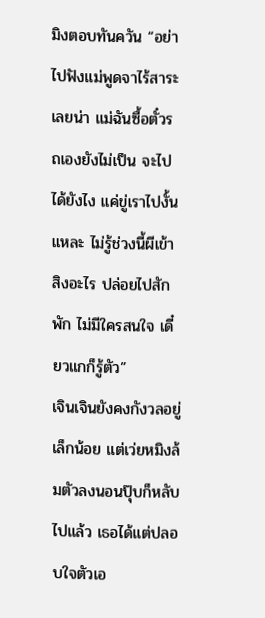มิงตอบทันควัน “อย่าไปฟังแม่พูดจาไร้สาระเลยน่า แม่ฉันซื้อตั๋วรถเองยังไม่เป็น จะไปได้ยังไง แค่ขู่เราไปงั้นแหละ ไม่รู้ช่วงนี้ผีเข้าสิงอะไร ปล่อยไปสักพัก ไม่มีใครสนใจ เดี๋ยวแกก็รู้ตัว”
เจินเจินยังคงกังวลอยู่เล็กน้อย แต่เว่ยหมิงล้มตัวลงนอนปุ๊บก็หลับไปแล้ว เธอได้แต่ปลอบใจตัวเอ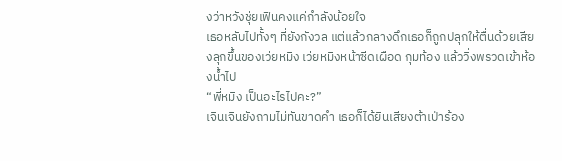งว่าหวังชุ่ยเฟินคงแค่กำลังน้อยใจ
เธอหลับไปทั้งๆ ที่ยังกังวล แต่แล้วกลางดึกเธอก็ถูกปลุกให้ตื่นด้วยเสียงลุกขึ้นของเว่ยหมิง เว่ยหมิงหน้าซีดเผือด กุมท้อง แล้ววิ่งพรวดเข้าห้องน้ำไป
“พี่หมิง เป็นอะไรไปคะ?”
เจินเจินยังถามไม่ทันขาดคำ เธอก็ได้ยินเสียงต้าเป่าร้อง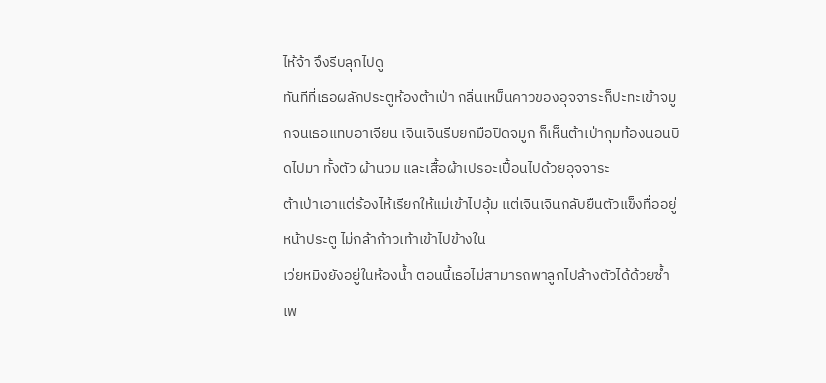ไห้จ้า จึงรีบลุกไปดู
ทันทีที่เธอผลักประตูห้องต้าเป่า กลิ่นเหม็นคาวของอุจจาระก็ปะทะเข้าจมูกจนเธอแทบอาเจียน เจินเจินรีบยกมือปิดจมูก ก็เห็นต้าเป่ากุมท้องนอนบิดไปมา ทั้งตัว ผ้านวม และเสื้อผ้าเปรอะเปื้อนไปด้วยอุจจาระ
ต้าเป่าเอาแต่ร้องไห้เรียกให้แม่เข้าไปอุ้ม แต่เจินเจินกลับยืนตัวแข็งทื่ออยู่หน้าประตู ไม่กล้าก้าวเท้าเข้าไปข้างใน
เว่ยหมิงยังอยู่ในห้องน้ำ ตอนนี้เธอไม่สามารถพาลูกไปล้างตัวได้ด้วยซ้ำเพ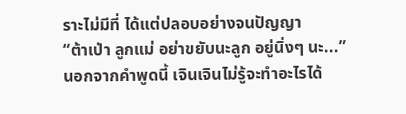ราะไม่มีที่ ได้แต่ปลอบอย่างจนปัญญา
“ต้าเป่า ลูกแม่ อย่าขยับนะลูก อยู่นิ่งๆ นะ...”
นอกจากคำพูดนี้ เจินเจินไม่รู้จะทำอะไรได้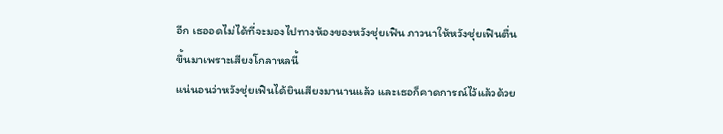อีก เธออดไม่ได้ที่จะมองไปทางห้องของหวังชุ่ยเฟิน ภาวนาให้หวังชุ่ยเฟินตื่นขึ้นมาเพราะเสียงโกลาหลนี้
แน่นอนว่าหวังชุ่ยเฟินได้ยินเสียงมานานแล้ว และเธอก็คาดการณ์ไว้แล้วด้วย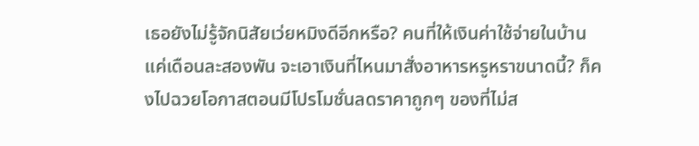เธอยังไม่รู้จักนิสัยเว่ยหมิงดีอีกหรือ? คนที่ให้เงินค่าใช้จ่ายในบ้านแค่เดือนละสองพัน จะเอาเงินที่ไหนมาสั่งอาหารหรูหราขนาดนี้? ก็คงไปฉวยโอกาสตอนมีโปรโมชั่นลดราคาถูกๆ ของที่ไม่ส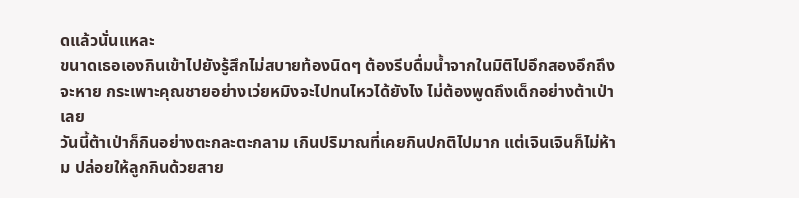ดแล้วนั่นแหละ
ขนาดเธอเองกินเข้าไปยังรู้สึกไม่สบายท้องนิดๆ ต้องรีบดื่มน้ำจากในมิติไปอึกสองอึกถึงจะหาย กระเพาะคุณชายอย่างเว่ยหมิงจะไปทนไหวได้ยังไง ไม่ต้องพูดถึงเด็กอย่างต้าเป่าเลย
วันนี้ต้าเป่าก็กินอย่างตะกละตะกลาม เกินปริมาณที่เคยกินปกติไปมาก แต่เจินเจินก็ไม่ห้าม ปล่อยให้ลูกกินด้วยสาย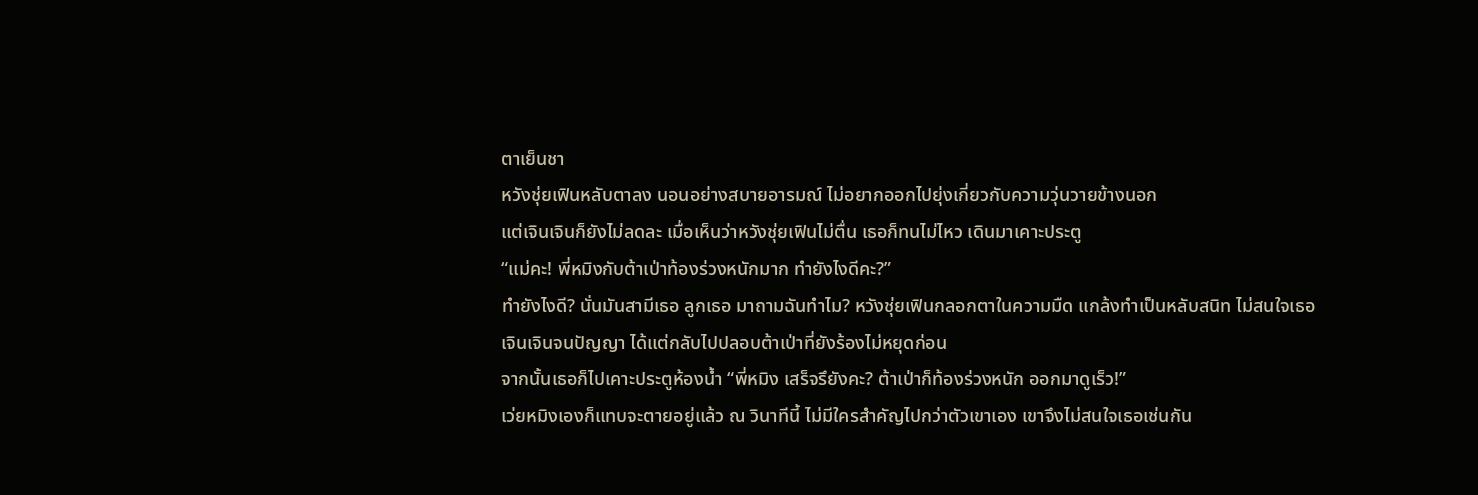ตาเย็นชา
หวังชุ่ยเฟินหลับตาลง นอนอย่างสบายอารมณ์ ไม่อยากออกไปยุ่งเกี่ยวกับความวุ่นวายข้างนอก
แต่เจินเจินก็ยังไม่ลดละ เมื่อเห็นว่าหวังชุ่ยเฟินไม่ตื่น เธอก็ทนไม่ไหว เดินมาเคาะประตู
“แม่คะ! พี่หมิงกับต้าเป่าท้องร่วงหนักมาก ทำยังไงดีคะ?”
ทำยังไงดี? นั่นมันสามีเธอ ลูกเธอ มาถามฉันทำไม? หวังชุ่ยเฟินกลอกตาในความมืด แกล้งทำเป็นหลับสนิท ไม่สนใจเธอ
เจินเจินจนปัญญา ได้แต่กลับไปปลอบต้าเป่าที่ยังร้องไม่หยุดก่อน
จากนั้นเธอก็ไปเคาะประตูห้องน้ำ “พี่หมิง เสร็จรึยังคะ? ต้าเป่าก็ท้องร่วงหนัก ออกมาดูเร็ว!”
เว่ยหมิงเองก็แทบจะตายอยู่แล้ว ณ วินาทีนี้ ไม่มีใครสำคัญไปกว่าตัวเขาเอง เขาจึงไม่สนใจเธอเช่นกัน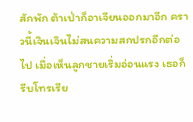สักพัก ต้าเป่าก็อาเจียนออกมาอีก คราวนี้เจินเจินไม่สนความสกปรกอีกต่อไป เมื่อเห็นลูกชายเริ่มอ่อนแรง เธอก็รีบโทรเรีย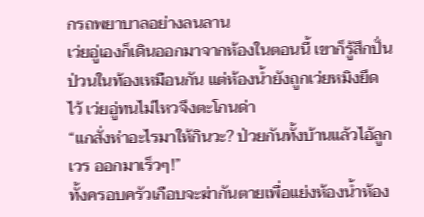กรถพยาบาลอย่างลนลาน
เว่ยอู่เองก็เดินออกมาจากห้องในตอนนี้ เขาก็รู้สึกปั่นป่วนในท้องเหมือนกัน แต่ห้องน้ำยังถูกเว่ยหมิงยึดไว้ เว่ยอู่ทนไม่ไหวจึงตะโกนด่า
“แกสั่งห่าอะไรมาให้กินวะ? ป่วยกันทั้งบ้านแล้วไอ้ลูกเวร ออกมาเร็วๆ!”
ทั้งครอบครัวเกือบจะฆ่ากันตายเพื่อแย่งห้องน้ำห้อง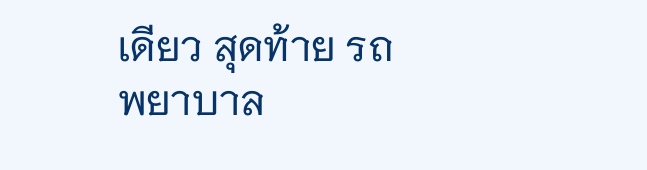เดียว สุดท้าย รถพยาบาล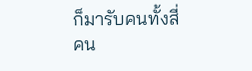ก็มารับคนทั้งสี่คน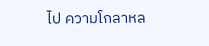ไป ความโกลาหล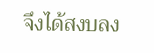จึงได้สงบลง